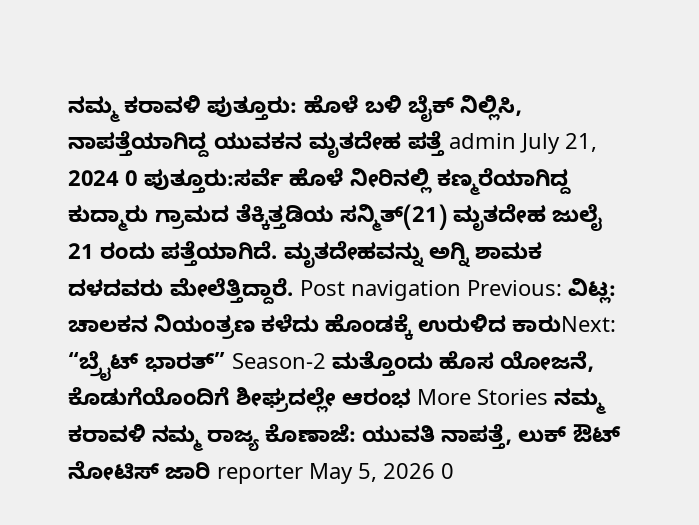ನಮ್ಮ ಕರಾವಳಿ ಪುತ್ತೂರು: ಹೊಳೆ ಬಳಿ ಬೈಕ್ ನಿಲ್ಲಿಸಿ, ನಾಪತ್ತೆಯಾಗಿದ್ದ ಯುವಕನ ಮೃತದೇಹ ಪತ್ತೆ admin July 21, 2024 0 ಪುತ್ತೂರು:ಸರ್ವೆ ಹೊಳೆ ನೀರಿನಲ್ಲಿ ಕಣ್ಮರೆಯಾಗಿದ್ದ ಕುದ್ಮಾರು ಗ್ರಾಮದ ತೆಕ್ಕಿತ್ತಡಿಯ ಸನ್ಮಿತ್(21) ಮೃತದೇಹ ಜುಲೈ 21 ರಂದು ಪತ್ತೆಯಾಗಿದೆ. ಮೃತದೇಹವನ್ನು ಅಗ್ನಿ ಶಾಮಕ ದಳದವರು ಮೇಲೆತ್ತಿದ್ದಾರೆ. Post navigation Previous: ವಿಟ್ಲ: ಚಾಲಕನ ನಿಯಂತ್ರಣ ಕಳೆದು ಹೊಂಡಕ್ಕೆ ಉರುಳಿದ ಕಾರುNext: “ಬ್ರೈಟ್ ಭಾರತ್” Season-2 ಮತ್ತೊಂದು ಹೊಸ ಯೋಜನೆ, ಕೊಡುಗೆಯೊಂದಿಗೆ ಶೀಘ್ರದಲ್ಲೇ ಆರಂಭ More Stories ನಮ್ಮ ಕರಾವಳಿ ನಮ್ಮ ರಾಜ್ಯ ಕೊಣಾಜೆ: ಯುವತಿ ನಾಪತ್ತೆ, ಲುಕ್ ಔಟ್ ನೋಟಿಸ್ ಜಾರಿ reporter May 5, 2026 0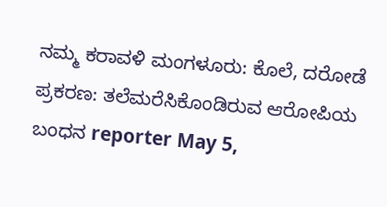ನಮ್ಮ ಕರಾವಳಿ ಮಂಗಳೂರು: ಕೊಲೆ, ದರೋಡೆ ಪ್ರಕರಣ: ತಲೆಮರೆಸಿಕೊಂಡಿರುವ ಆರೋಪಿಯ ಬಂಧನ reporter May 5,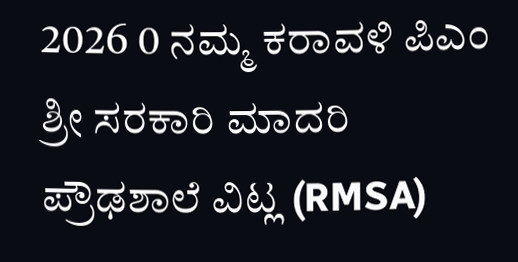2026 0 ನಮ್ಮ ಕರಾವಳಿ ಪಿಎಂ ಶ್ರೀ ಸರಕಾರಿ ಮಾದರಿ ಪ್ರೌಢಶಾಲೆ ವಿಟ್ಲ (RMSA)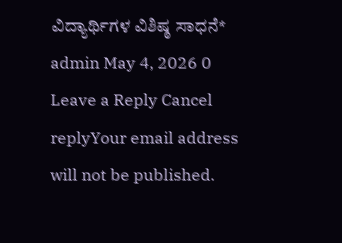ವಿದ್ಯಾರ್ಥಿಗಳ ವಿಶಿಷ್ಠ ಸಾಧನೆ* admin May 4, 2026 0 Leave a Reply Cancel replyYour email address will not be published.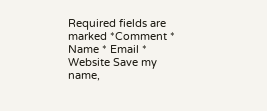Required fields are marked *Comment * Name * Email * Website Save my name,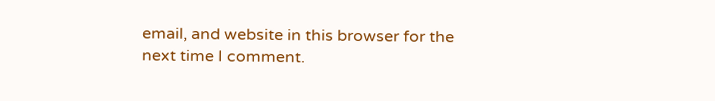email, and website in this browser for the next time I comment.